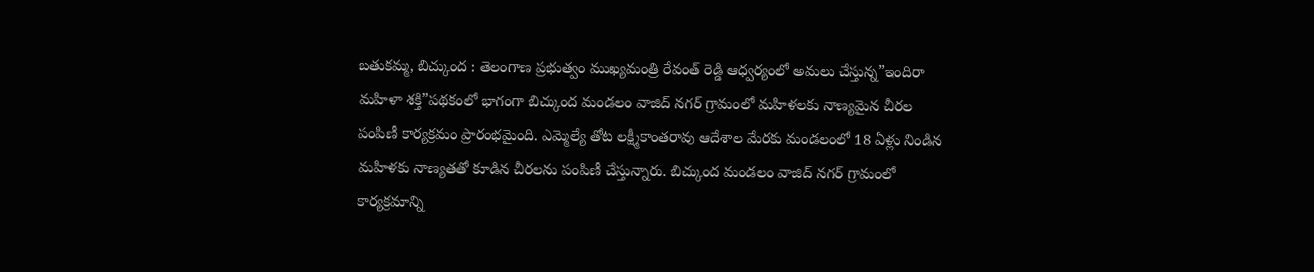బతుకమ్మ, బిచ్కుంద : తెలంగాణ ప్రభుత్వం ముఖ్యమంత్రి రేవంత్ రెడ్డి ఆధ్వర్యంలో అమలు చేస్తున్న”ఇందిరా మహిళా శక్తి”పథకంలో భాగంగా బిచ్కుంద మండలం వాజిద్ నగర్ గ్రామంలో మహిళలకు నాణ్యమైన చీరల పంపిణీ కార్యక్రమం ప్రారంభమైంది. ఎమ్మెల్యే తోట లక్ష్మీకాంతరావు ఆదేశాల మేరకు మండలంలో 18 ఏళ్లు నిండిన మహిళకు నాణ్యతతో కూడిన చీరలను పంపిణీ చేస్తున్నారు. బిచ్కుంద మండలం వాజిద్ నగర్ గ్రామంలో కార్యక్రమాన్ని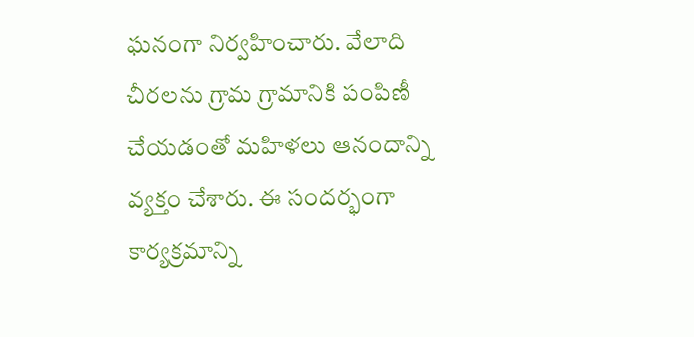ఘనంగా నిర్వహించారు. వేలాది చీరలను గ్రామ గ్రామానికి పంపిణీ చేయడంతో మహిళలు ఆనందాన్ని వ్యక్తం చేశారు. ఈ సందర్భంగా కార్యక్రమాన్ని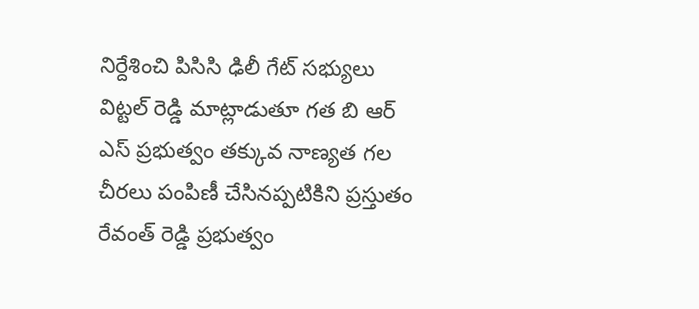నిర్దేశించి పిసిసి ఢిలీ గేట్ సభ్యులు విట్టల్ రెడ్డి మాట్లాడుతూ గత బి ఆర్ ఎస్ ప్రభుత్వం తక్కువ నాణ్యత గల చీరలు పంపిణీ చేసినప్పటికిని ప్రస్తుతం రేవంత్ రెడ్డి ప్రభుత్వం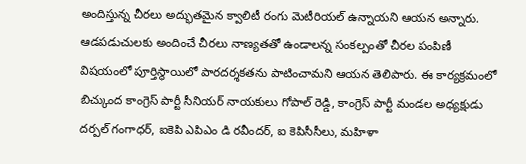అందిస్తున్న చీరలు అద్భుతమైన క్వాలిటీ రంగు మెటీరియల్ ఉన్నాయని ఆయన అన్నారు. ఆడపడుచులకు అందించే చీరలు నాణ్యతతో ఉండాలన్న సంకల్పంతో చీరల పంపిణీ విషయంలో పూర్తిస్థాయిలో పారదర్శకతను పాటించామని ఆయన తెలిపారు. ఈ కార్యక్రమంలో బిచ్కుంద కాంగ్రెస్ పార్టీ సీనియర్ నాయకులు గోపాల్ రెడ్డి, కాంగ్రెస్ పార్టీ మండల అధ్యక్షుడు దర్పల్ గంగాధర్, ఐకెపి ఎపిఎం డి రవీందర్, ఐ కెపిసీసీలు, మహిళా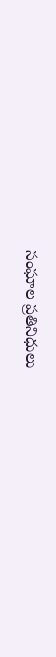సంఘాల ప్రతినిధులు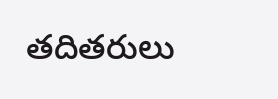తదితరులు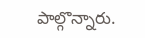పాల్గొన్నారు.